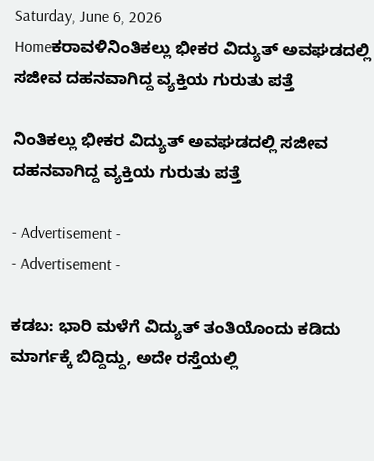Saturday, June 6, 2026
Homeಕರಾವಳಿನಿಂತಿಕಲ್ಲು ಭೀಕರ ವಿದ್ಯುತ್ ಅವಘಡದಲ್ಲಿ ಸಜೀವ ದಹನವಾಗಿದ್ದ ವ್ಯಕ್ತಿಯ ಗುರುತು ಪತ್ತೆ

ನಿಂತಿಕಲ್ಲು ಭೀಕರ ವಿದ್ಯುತ್ ಅವಘಡದಲ್ಲಿ ಸಜೀವ ದಹನವಾಗಿದ್ದ ವ್ಯಕ್ತಿಯ ಗುರುತು ಪತ್ತೆ

- Advertisement -
- Advertisement -

ಕಡಬ: ಭಾರಿ ಮಳೆಗೆ ವಿದ್ಯುತ್ ತಂತಿಯೊಂದು ಕಡಿದು ಮಾರ್ಗಕ್ಕೆ ಬಿದ್ದಿದ್ದು, ಅದೇ ರಸ್ತೆಯಲ್ಲಿ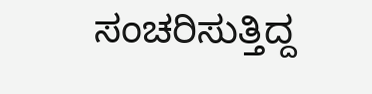ಸಂಚರಿಸುತ್ತಿದ್ದ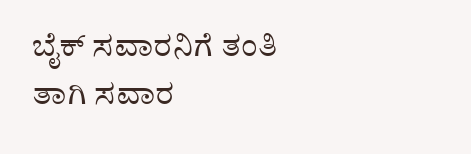ಬೈಕ್ ಸವಾರನಿಗೆ ತಂತಿ ತಾಗಿ ಸವಾರ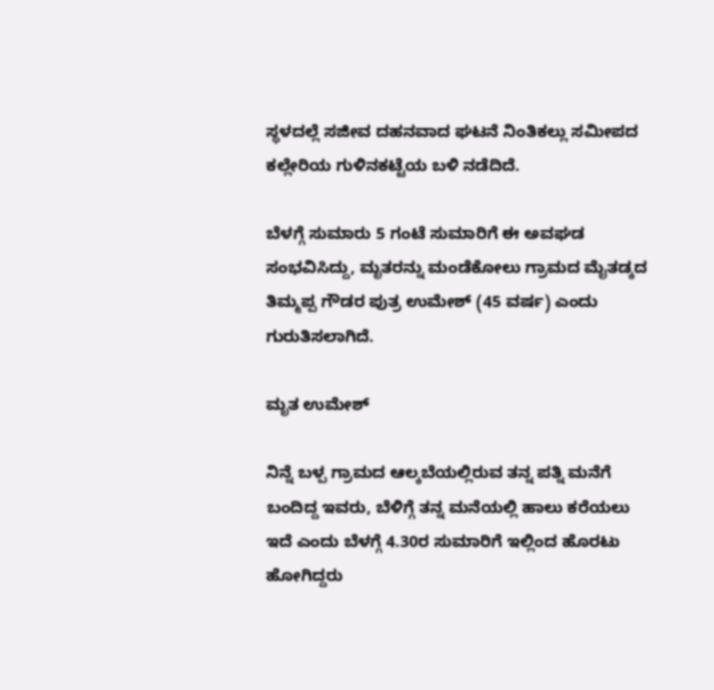ಸ್ಥಳದಲ್ಲೆ ಸಜೀವ ದಹನವಾದ ಘಟನೆ ನಿಂತಿಕಲ್ಲು ಸಮೀಪದ ಕಲ್ಲೇರಿಯ ಗುಳಿನಕಟ್ಟೆಯ ಬಳಿ ನಡೆದಿದೆ.

ಬೆಳಗ್ಗೆ ಸುಮಾರು 5 ಗಂಟೆ ಸುಮಾರಿಗೆ ಈ ಅವಘಡ ಸಂಭವಿಸಿದ್ದು, ಮೃತರನ್ನು ಮಂಡೆಕೋಲು ಗ್ರಾಮದ ಮೈತಡ್ಕದ ತಿಮ್ಮಪ್ಪ ಗೌಡರ ಪುತ್ರ ಉಮೇಶ್ (45 ವರ್ಷ) ಎಂದು ಗುರುತಿಸಲಾಗಿದೆ.

ಮೃತ ಉಮೇಶ್

ನಿನ್ನೆ ಬಳ್ಪ ಗ್ರಾಮದ ಆಲ್ಕಬೆಯಲ್ಲಿರುವ ತನ್ನ ಪತ್ನಿ ಮನೆಗೆ ಬಂದಿದ್ದ ಇವರು, ಬೆಳಿಗ್ಗೆ ತನ್ನ ಮನೆಯಲ್ಲಿ ಹಾಲು ಕರೆಯಲು ಇದೆ ಎಂದು ಬೆಳಗ್ಗೆ 4.30ರ ಸುಮಾರಿಗೆ ಇಲ್ಲಿಂದ ಹೊರಟು ಹೋಗಿದ್ದರು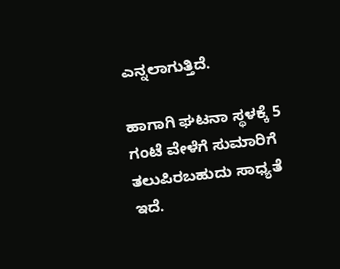ಎನ್ನಲಾಗುತ್ತಿದೆ.

ಹಾಗಾಗಿ ಘಟನಾ ಸ್ಥಳಕ್ಕೆ 5 ಗಂಟೆ ವೇಳೆಗೆ ಸುಮಾರಿಗೆ ತಲುಪಿರಬಹುದು ಸಾಧ್ಯತೆ ಇದೆ.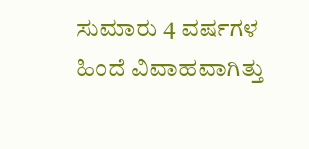ಸುಮಾರು 4 ವರ್ಷಗಳ ಹಿಂದೆ ವಿವಾಹವಾಗಿತ್ತು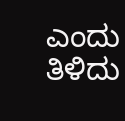ಎಂದು ತಿಳಿದು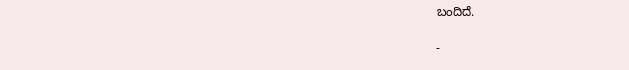ಬಂದಿದೆ.

-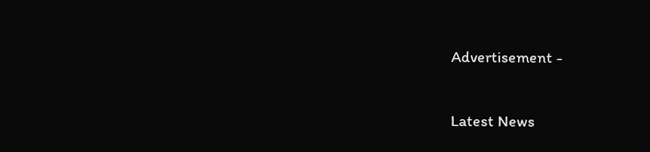Advertisement -

Latest News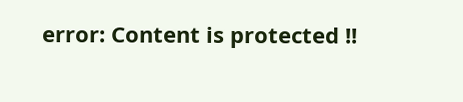error: Content is protected !!